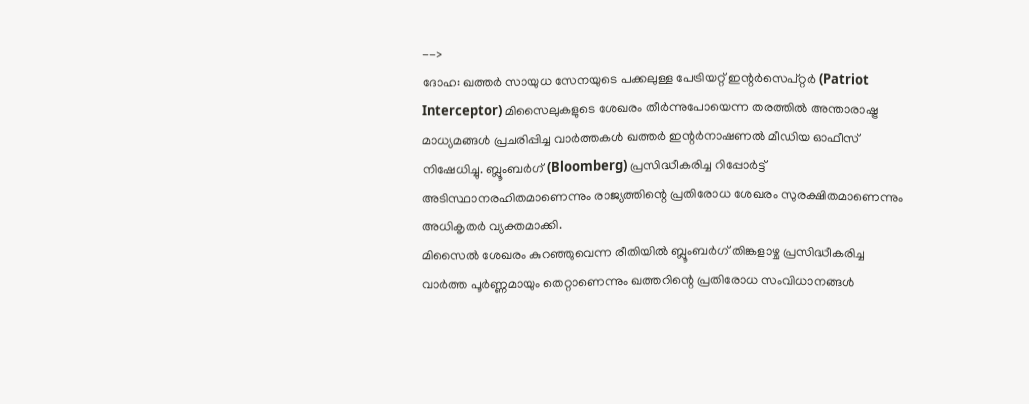-->
ദോഹ: ഖത്തർ സായുധ സേനയുടെ പക്കലുള്ള പേട്രിയറ്റ് ഇന്റർസെപ്റ്റർ (Patriot Interceptor) മിസൈലുകളുടെ ശേഖരം തീർന്നുപോയെന്ന തരത്തിൽ അന്താരാഷ്ട്ര മാധ്യമങ്ങൾ പ്രചരിപ്പിച്ച വാർത്തകൾ ഖത്തർ ഇന്റർനാഷണൽ മീഡിയ ഓഫീസ് നിഷേധിച്ചു. ബ്ലൂംബർഗ് (Bloomberg) പ്രസിദ്ധീകരിച്ച റിപ്പോർട്ട് അടിസ്ഥാനരഹിതമാണെന്നും രാജ്യത്തിന്റെ പ്രതിരോധ ശേഖരം സുരക്ഷിതമാണെന്നും അധികൃതർ വ്യക്തമാക്കി.
മിസൈൽ ശേഖരം കുറഞ്ഞുവെന്ന രീതിയിൽ ബ്ലൂംബർഗ് തിങ്കളാഴ്ച പ്രസിദ്ധീകരിച്ച വാർത്ത പൂർണ്ണമായും തെറ്റാണെന്നും ഖത്തറിന്റെ പ്രതിരോധ സംവിധാനങ്ങൾ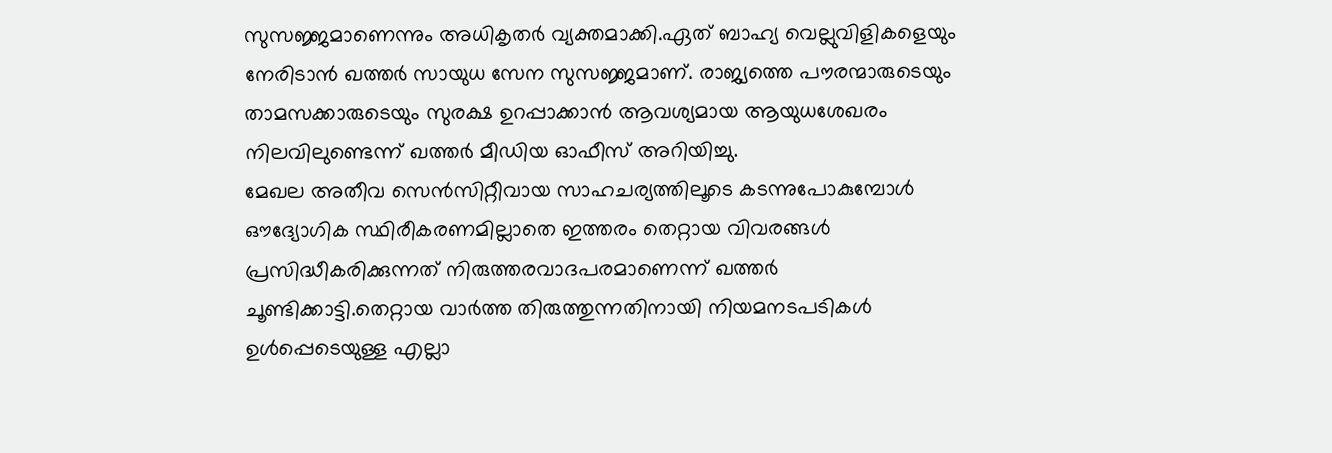സുസജ്ജമാണെന്നും അധികൃതർ വ്യക്തമാക്കി.ഏത് ബാഹ്യ വെല്ലുവിളികളെയും നേരിടാൻ ഖത്തർ സായുധ സേന സുസജ്ജമാണ്. രാജ്യത്തെ പൗരന്മാരുടെയും താമസക്കാരുടെയും സുരക്ഷ ഉറപ്പാക്കാൻ ആവശ്യമായ ആയുധശേഖരം നിലവിലുണ്ടെന്ന് ഖത്തർ മീഡിയ ഓഫീസ് അറിയിച്ചു.
മേഖല അതീവ സെൻസിറ്റീവായ സാഹചര്യത്തിലൂടെ കടന്നുപോകുമ്പോൾ ഔദ്യോഗിക സ്ഥിരീകരണമില്ലാതെ ഇത്തരം തെറ്റായ വിവരങ്ങൾ പ്രസിദ്ധീകരിക്കുന്നത് നിരുത്തരവാദപരമാണെന്ന് ഖത്തർ ചൂണ്ടിക്കാട്ടി.തെറ്റായ വാർത്ത തിരുത്തുന്നതിനായി നിയമനടപടികൾ ഉൾപ്പെടെയുള്ള എല്ലാ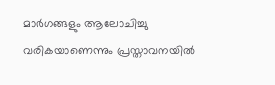മാർഗങ്ങളും ആലോചിച്ചു വരികയാണെന്നും പ്രസ്താവനയിൽ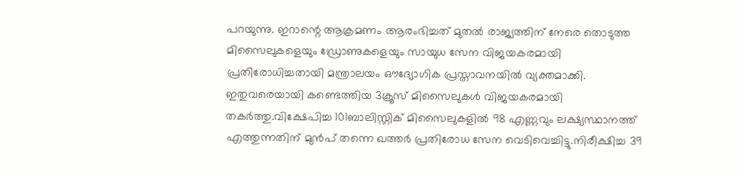പറയുന്നു. ഇറാന്റെ ആക്രമണം ആരംഭിച്ചത് മുതൽ രാജ്യത്തിന് നേരെ തൊടുത്ത മിസൈലുകളെയും ഡ്രോണുകളെയും സായുധ സേന വിജയകരമായി പ്രതിരോധിച്ചതായി മന്ത്രാലയം ഔദ്യോഗിക പ്രസ്താവനയിൽ വ്യക്തമാക്കി.
ഇതുവരെയായി കണ്ടെത്തിയ 3ക്രൂസ് മിസൈലുകൾ വിജയകരമായി തകർത്തു.വിക്ഷേപിച്ച 101ബാലിസ്റ്റിക് മിസൈലുകളിൽ 98 എണ്ണവും ലക്ഷ്യസ്ഥാനത്ത് എത്തുന്നതിന് മുൻപ് തന്നെ ഖത്തർ പ്രതിരോധ സേന വെടിവെച്ചിട്ടു.നിരീക്ഷിച്ച 39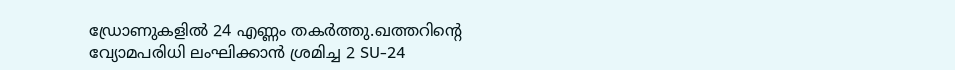ഡ്രോണുകളിൽ 24 എണ്ണം തകർത്തു.ഖത്തറിന്റെ വ്യോമപരിധി ലംഘിക്കാൻ ശ്രമിച്ച 2 SU-24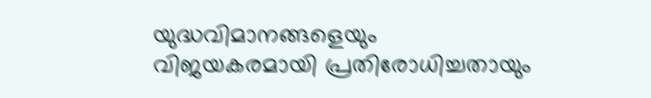യുദ്ധവിമാനങ്ങളെയും വിജയകരമായി പ്രതിരോധിച്ചതായും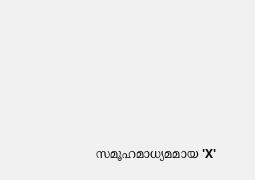സമൂഹമാധ്യമമായ 'X'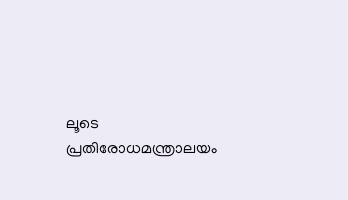ലൂടെ പ്രതിരോധമന്ത്രാലയം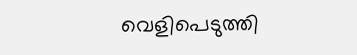വെളിപെടുത്തി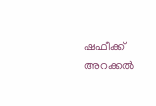ഷഫീക്ക് അറക്കൽ